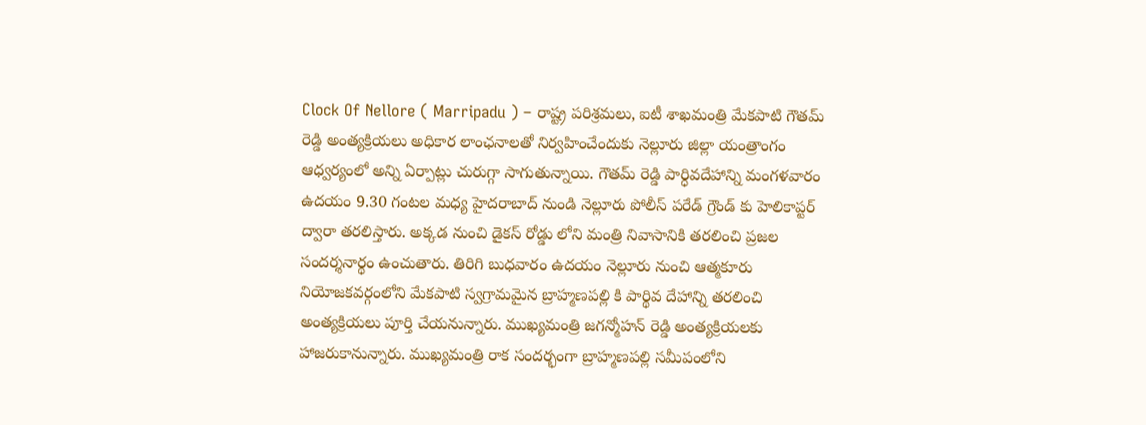Clock Of Nellore ( Marripadu ) – రాష్ట్ర పరిశ్రమలు, ఐటీ శాఖమంత్రి మేకపాటి గౌతమ్ రెడ్డి అంత్యక్రియలు అధికార లాంఛనాలతో నిర్వహించేందుకు నెల్లూరు జిల్లా యంత్రాంగం ఆధ్వర్యంలో అన్ని ఏర్పాట్లు చురుగ్గా సాగుతున్నాయి. గౌతమ్ రెడ్డి పార్ధివదేహాన్ని మంగళవారం ఉదయం 9.30 గంటల మధ్య హైదరాబాద్ నుండి నెల్లూరు పోలీస్ పరేడ్ గ్రౌండ్ కు హెలికాప్టర్ ద్వారా తరలిస్తారు. అక్కడ నుంచి డైకస్ రోడ్డు లోని మంత్రి నివాసానికి తరలించి ప్రజల సందర్శనార్థం ఉంచుతారు. తిరిగి బుధవారం ఉదయం నెల్లూరు నుంచి ఆత్మకూరు నియోజకవర్గంలోని మేకపాటి స్వగ్రామమైన బ్రాహ్మణపల్లి కి పార్థివ దేహాన్ని తరలించి అంత్యక్రియలు పూర్తి చేయనున్నారు. ముఖ్యమంత్రి జగన్మోహన్ రెడ్డి అంత్యక్రియలకు హాజరుకానున్నారు. ముఖ్యమంత్రి రాక సందర్భంగా బ్రాహ్మణపల్లి సమీపంలోని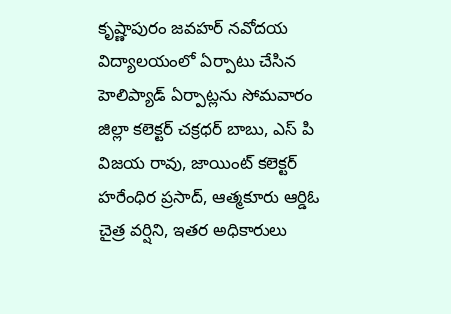కృష్ణాపురం జవహర్ నవోదయ విద్యాలయంలో ఏర్పాటు చేసిన హెలిప్యాడ్ ఏర్పాట్లను సోమవారం జిల్లా కలెక్టర్ చక్రధర్ బాబు, ఎస్ పి విజయ రావు, జాయింట్ కలెక్టర్ హరేంధిర ప్రసాద్, ఆత్మకూరు ఆర్డిఓ చైత్ర వర్షిని, ఇతర అధికారులు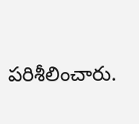పరిశీలించారు.